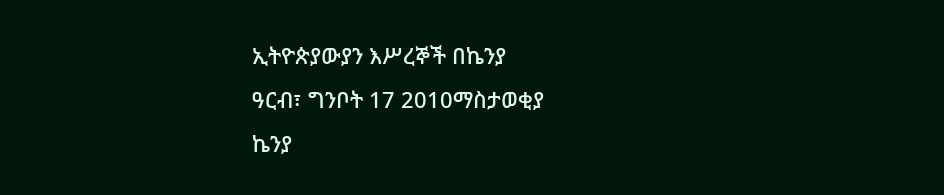ኢትዮጵያውያን እሥረኞች በኬንያ
ዓርብ፣ ግንቦት 17 2010ማስታወቂያ
ኬንያ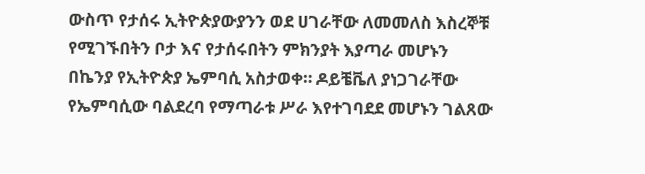ውስጥ የታሰሩ ኢትዮጵያውያንን ወደ ሀገራቸው ለመመለስ እስረኞቹ የሚገኙበትን ቦታ እና የታሰሩበትን ምክንያት እያጣራ መሆኑን በኬንያ የኢትዮጵያ ኤምባሲ አስታወቀ። ዶይቼቬለ ያነጋገራቸው የኤምባሲው ባልደረባ የማጣራቱ ሥራ እየተገባደደ መሆኑን ገልጸው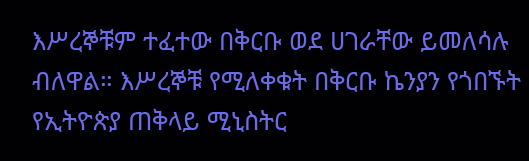እሥረኞቹም ተፈተው በቅርቡ ወደ ሀገራቸው ይመለሳሉ ብለዋል። እሥረኞቹ የሚለቀቁት በቅርቡ ኬንያን የጎበኙት የኢትዮጵያ ጠቅላይ ሚኒስትር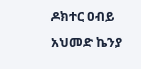ዶክተር ዐብይ አህመድ ኬንያ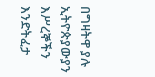በግዛትዋ ያሉ ኢትዮጵያውያን እሥረኞችን እንድትፈታ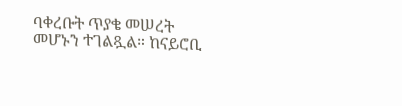ባቀረቡት ጥያቄ መሠረት መሆኑን ተገልጿል። ከናይሮቢ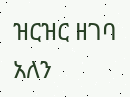ዝርዝር ዘገባ አለን